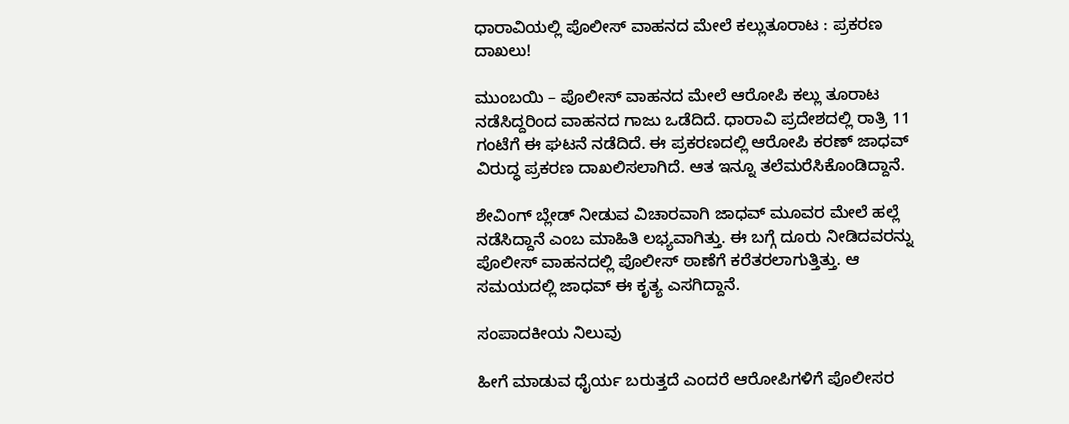ಧಾರಾವಿಯಲ್ಲಿ ಪೊಲೀಸ್ ವಾಹನದ ಮೇಲೆ ಕಲ್ಲುತೂರಾಟ : ಪ್ರಕರಣ ದಾಖಲು!

ಮುಂಬಯಿ – ಪೊಲೀಸ್ ವಾಹನದ ಮೇಲೆ ಆರೋಪಿ ಕಲ್ಲು ತೂರಾಟ ನಡೆಸಿದ್ದರಿಂದ ವಾಹನದ ಗಾಜು ಒಡೆದಿದೆ. ಧಾರಾವಿ ಪ್ರದೇಶದಲ್ಲಿ ರಾತ್ರಿ 11 ಗಂಟೆಗೆ ಈ ಘಟನೆ ನಡೆದಿದೆ. ಈ ಪ್ರಕರಣದಲ್ಲಿ ಆರೋಪಿ ಕರಣ್ ಜಾಧವ್ ವಿರುದ್ಧ ಪ್ರಕರಣ ದಾಖಲಿಸಲಾಗಿದೆ. ಆತ ಇನ್ನೂ ತಲೆಮರೆಸಿಕೊಂಡಿದ್ದಾನೆ.

ಶೇವಿಂಗ್ ಬ್ಲೇಡ್ ನೀಡುವ ವಿಚಾರವಾಗಿ ಜಾಧವ್ ಮೂವರ ಮೇಲೆ ಹಲ್ಲೆ ನಡೆಸಿದ್ದಾನೆ ಎಂಬ ಮಾಹಿತಿ ಲಭ್ಯವಾಗಿತ್ತು. ಈ ಬಗ್ಗೆ ದೂರು ನೀಡಿದವರನ್ನು ಪೊಲೀಸ್ ವಾಹನದಲ್ಲಿ ಪೊಲೀಸ್ ಠಾಣೆಗೆ ಕರೆತರಲಾಗುತ್ತಿತ್ತು. ಆ ಸಮಯದಲ್ಲಿ ಜಾಧವ್ ಈ ಕೃತ್ಯ ಎಸಗಿದ್ದಾನೆ.

ಸಂಪಾದಕೀಯ ನಿಲುವು

ಹೀಗೆ ಮಾಡುವ ಧೈರ್ಯ ಬರುತ್ತದೆ ಎಂದರೆ ಆರೋಪಿಗಳಿಗೆ ಪೊಲೀಸರ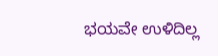ಭಯವೇ ಉಳಿದಿಲ್ಲ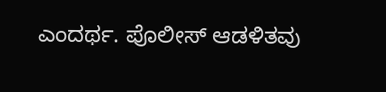ಎಂದರ್ಥ. ಪೊಲೀಸ್ ಆಡಳಿತವು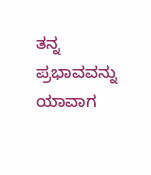ತನ್ನ ಪ್ರಭಾವವನ್ನು ಯಾವಾಗ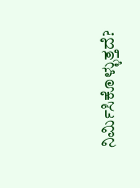ನಿರ್ಮಿಸಿಕೊಳ್ಳುತ್ತದೆ?